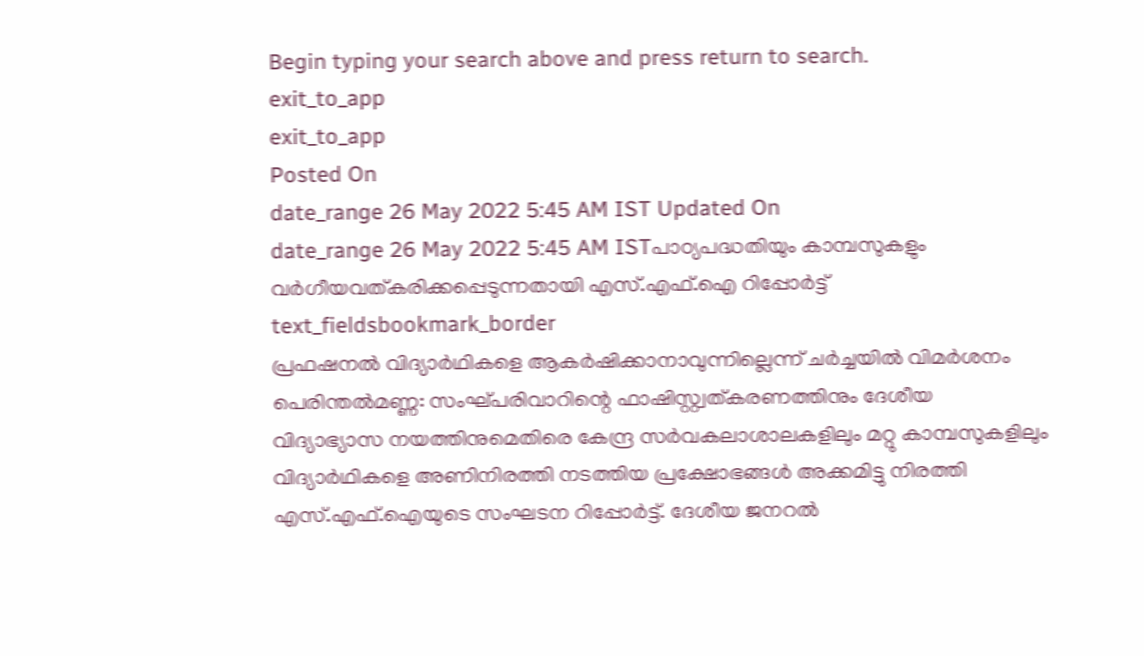Begin typing your search above and press return to search.
exit_to_app
exit_to_app
Posted On
date_range 26 May 2022 5:45 AM IST Updated On
date_range 26 May 2022 5:45 AM ISTപാഠ്യപദ്ധതിയും കാമ്പസുകളും വർഗീയവത്കരിക്കപ്പെടുന്നതായി എസ്.എഫ്.ഐ റിപ്പോർട്ട്
text_fieldsbookmark_border
പ്രഫഷനൽ വിദ്യാർഥികളെ ആകർഷിക്കാനാവുന്നില്ലെന്ന് ചർച്ചയിൽ വിമർശനം പെരിന്തൽമണ്ണ: സംഘ്പരിവാറിന്റെ ഫാഷിസ്റ്റ്വത്കരണത്തിനും ദേശീയ വിദ്യാഭ്യാസ നയത്തിനുമെതിരെ കേന്ദ്ര സർവകലാശാലകളിലും മറ്റു കാമ്പസുകളിലും വിദ്യാർഥികളെ അണിനിരത്തി നടത്തിയ പ്രക്ഷോഭങ്ങൾ അക്കമിട്ടു നിരത്തി എസ്.എഫ്.ഐയുടെ സംഘടന റിപ്പോർട്ട്. ദേശീയ ജനറൽ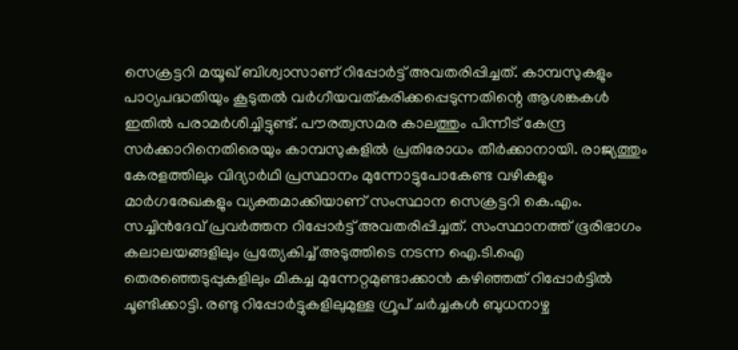സെക്രട്ടറി മയൂഖ് ബിശ്വാസാണ് റിപ്പോർട്ട് അവതരിപ്പിച്ചത്. കാമ്പസുകളും പാഠ്യപദ്ധതിയും കൂടുതൽ വർഗീയവത്കരിക്കപ്പെടുന്നതിന്റെ ആശങ്കകൾ ഇതിൽ പരാമർശിച്ചിട്ടുണ്ട്. പൗരത്വസമര കാലത്തും പിന്നീട് കേന്ദ്ര സർക്കാറിനെതിരെയും കാമ്പസുകളിൽ പ്രതിരോധം തീർക്കാനായി. രാജ്യത്തും കേരളത്തിലും വിദ്യാർഥി പ്രസ്ഥാനം മുന്നോട്ടുപോകേണ്ട വഴികളും മാർഗരേഖകളും വ്യക്തമാക്കിയാണ് സംസ്ഥാന സെക്രട്ടറി കെ.എം. സച്ചിൻദേവ് പ്രവർത്തന റിപ്പോർട്ട് അവതരിപ്പിച്ചത്. സംസ്ഥാനത്ത് ഭൂരിഭാഗം കലാലയങ്ങളിലും പ്രത്യേകിച്ച് അടുത്തിടെ നടന്ന ഐ.ടി.ഐ തെരഞ്ഞെടുപ്പുകളിലും മികച്ച മുന്നേറ്റമുണ്ടാക്കാൻ കഴിഞ്ഞത് റിപ്പോർട്ടിൽ ചൂണ്ടിക്കാട്ടി. രണ്ടു റിപ്പോർട്ടുകളിലുമുള്ള ഗ്രൂപ് ചർച്ചകൾ ബുധനാഴ്ച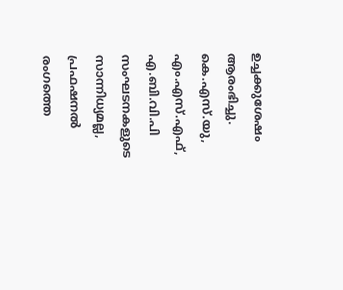ഉച്ചക്കുശേഷം ആരംഭിച്ചു. കെ.എസ്.യു, എം.എസ്.എഫ്, എ.ബി.വി.പി സംഘടനകളുടെ സാന്നിധ്യമല്ല, പ്രഫഷനൽ രംഗത്തെ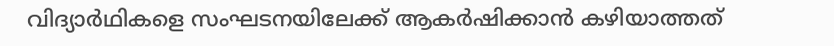വിദ്യാർഥികളെ സംഘടനയിലേക്ക് ആകർഷിക്കാൻ കഴിയാത്തത്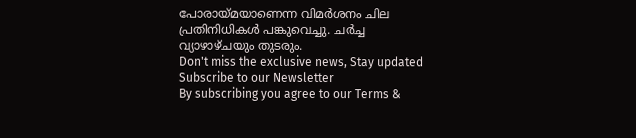പോരായ്മയാണെന്ന വിമർശനം ചില പ്രതിനിധികൾ പങ്കുവെച്ചു. ചർച്ച വ്യാഴാഴ്ചയും തുടരും.
Don't miss the exclusive news, Stay updated
Subscribe to our Newsletter
By subscribing you agree to our Terms &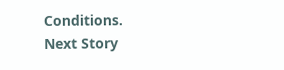Conditions.
Next Story